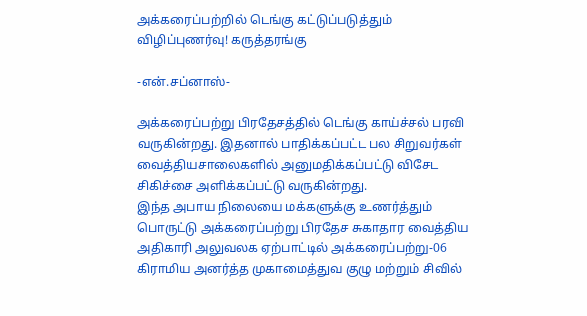அக்கரைப்பற்றில் டெங்கு கட்டுப்படுத்தும் விழிப்புணர்வு! கருத்தரங்கு

-என்.சப்னாஸ்-

அக்கரைப்பற்று பிரதேசத்தில் டெங்கு காய்ச்சல் பரவி வருகின்றது. இதனால் பாதிக்கப்பட்ட பல சிறுவர்கள் வைத்தியசாலைகளில் அனுமதிக்கப்பட்டு விசேட சிகிச்சை அளிக்கப்பட்டு வருகின்றது.
இந்த அபாய நிலையை மக்களுக்கு உணர்த்தும் பொருட்டு அக்கரைப்பற்று பிரதேச சுகாதார வைத்திய அதிகாரி அலுவலக ஏற்பாட்டில் அக்கரைப்பற்று-06 கிராமிய அனர்த்த முகாமைத்துவ குழு மற்றும் சிவில்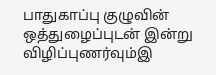பாதுகாப்பு குழுவின் ஒத்துழைப்புடன் இன்று விழிப்புணர்வும்இ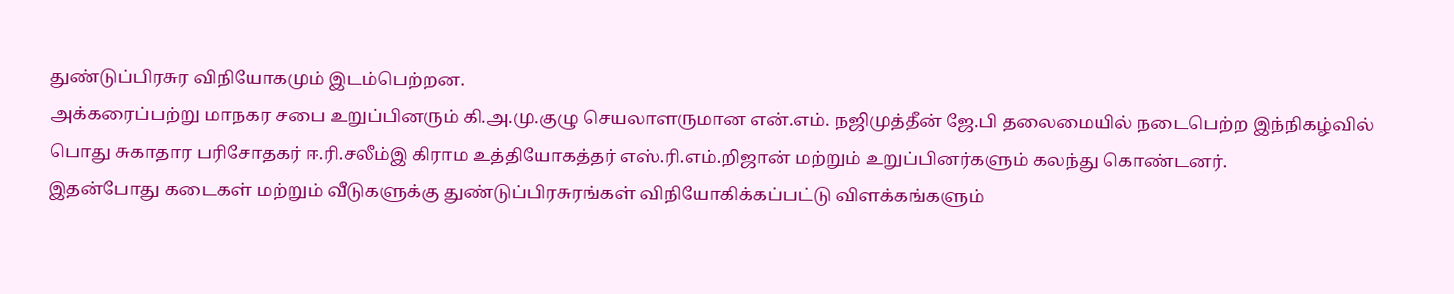துண்டுப்பிரசுர விநியோகமும் இடம்பெற்றன.
அக்கரைப்பற்று மாநகர சபை உறுப்பினரும் கி.அ.மு.குழு செயலாளருமான என்.எம். நஜிமுத்தீன் ஜே.பி தலைமையில் நடைபெற்ற இந்நிகழ்வில் பொது சுகாதார பரிசோதகர் ஈ.ரி.சலீம்இ கிராம உத்தியோகத்தர் எஸ்.ரி.எம்.றிஜான் மற்றும் உறுப்பினர்களும் கலந்து கொண்டனர்.
இதன்போது கடைகள் மற்றும் வீடுகளுக்கு துண்டுப்பிரசுரங்கள் விநியோகிக்கப்பட்டு விளக்கங்களும்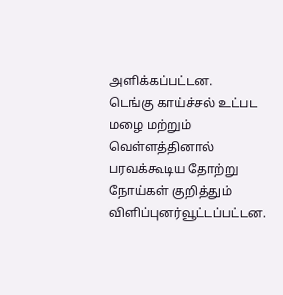அளிக்கப்பட்டன.
டெங்கு காய்ச்சல் உட்பட மழை மற்றும் வெள்ளத்தினால் பரவக்கூடிய தோற்று நோய்கள் குறித்தும் விளிப்புனர்வூட்டப்பட்டன.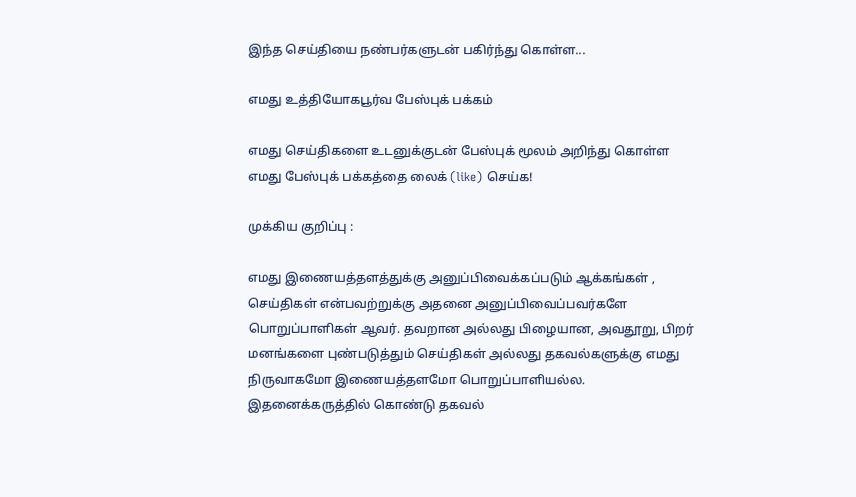இந்த செய்தியை நண்பர்களுடன் பகிர்ந்து கொள்ள...

எமது உத்தியோகபூர்வ பேஸ்புக் பக்கம்

எமது செய்திகளை உடனுக்குடன் பேஸ்புக் மூலம் அறிந்து கொள்ள எமது பேஸ்புக் பக்கத்தை லைக் (like) செய்க!

முக்கிய குறிப்பு :

எமது இணையத்தளத்துக்கு அனுப்பிவைக்கப்படும் ஆக்கங்கள் , செய்திகள் என்பவற்றுக்கு அதனை அனுப்பிவைப்பவர்களே பொறுப்பாளிகள் ஆவர். தவறான அல்லது பிழையான, அவதூறு, பிறர் மனங்களை புண்படுத்தும் செய்திகள் அல்லது தகவல்களுக்கு எமது நிருவாகமோ இணையத்தளமோ பொறுப்பாளியல்ல. இதனைக்கருத்தில் கொண்டு தகவல்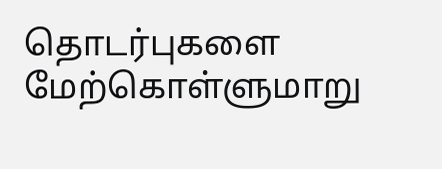தொடர்புகளை மேற்கொள்ளுமாறு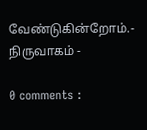வேண்டுகின்றோம்.- நிருவாகம் -

0 comments :